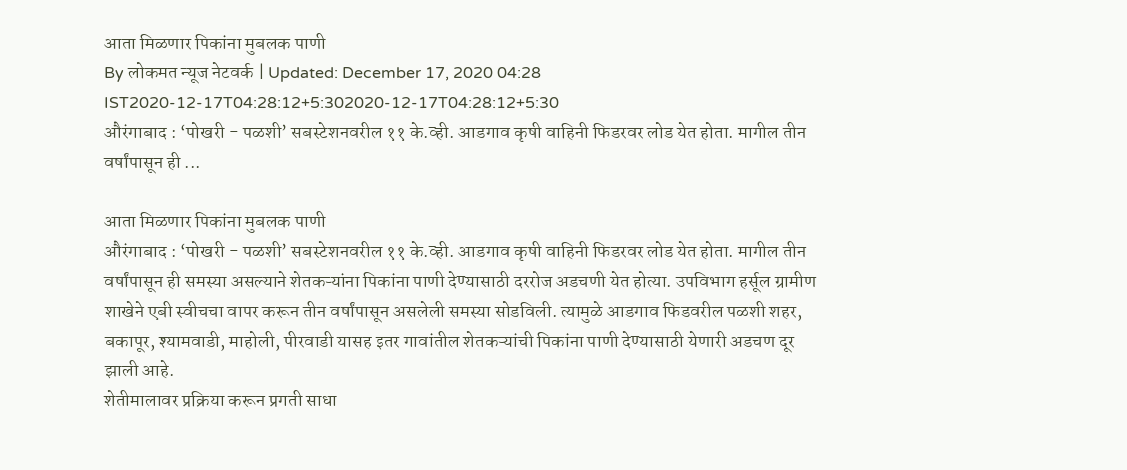आता मिळणार पिकांना मुबलक पाणी
By लोकमत न्यूज नेटवर्क | Updated: December 17, 2020 04:28 IST2020-12-17T04:28:12+5:302020-12-17T04:28:12+5:30
औरंगाबाद : ‘पोखरी - पळशी’ सबस्टेशनवरील ११ के.व्ही. आडगाव कृषी वाहिनी फिडरवर लोड येत होता. मागील तीन वर्षांपासून ही ...

आता मिळणार पिकांना मुबलक पाणी
औरंगाबाद : ‘पोखरी - पळशी’ सबस्टेशनवरील ११ के.व्ही. आडगाव कृषी वाहिनी फिडरवर लोड येत होता. मागील तीन वर्षांपासून ही समस्या असल्याने शेतकऱ्यांना पिकांना पाणी देण्यासाठी दररोज अडचणी येत होत्या. उपविभाग हर्सूल ग्रामीण शाखेने एबी स्वीचचा वापर करून तीन वर्षांपासून असलेली समस्या सोडविली. त्यामुळे आडगाव फिडवरील पळशी शहर, बकापूर, श्यामवाडी, माहोली, पीरवाडी यासह इतर गावांतील शेतकऱ्यांची पिकांना पाणी देण्यासाठी येणारी अडचण दूर झाली आहे.
शेतीमालावर प्रक्रिया करून प्रगती साधा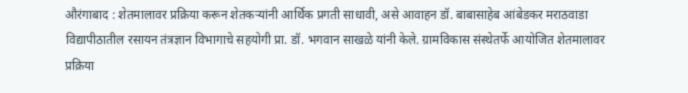औरंगाबाद : शेतमालावर प्रक्रिया करून शेतकऱ्यांनी आर्थिक प्रगती साधावी, असे आवाहन डॉ. बाबासाहेब आंबेडकर मराठवाडा विद्यापीठातील रसायन तंत्रज्ञान विभागाचे सहयोगी प्रा. डॉ. भगवान साखळे यांनी केले. ग्रामविकास संस्थेतर्फे आयोजित शेतमालावर प्रक्रिया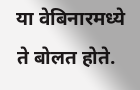या वेबिनारमध्ये ते बोलत होते.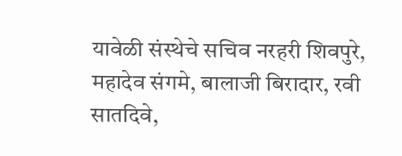यावेळी संस्थेचे सचिव नरहरी शिवपुरे, महादेव संगमे, बालाजी बिरादार, रवी सातदिवे,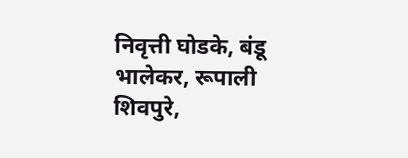निवृत्ती घोडके, बंडू भालेकर, रूपाली शिवपुरे,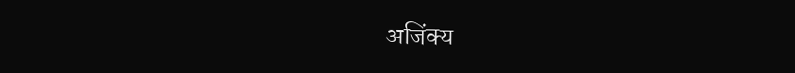अजिंक्य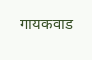गायकवाड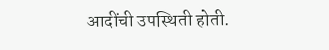आदींची उपस्थिती होती.